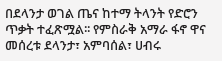በደላንታ ወገል ጤና ከተማ ትላንት የድሮን ጥቃት ተፈጽሟል፡፡ የምስራቅ አማራ ፋኖ ዋና መሰረቱ ደላንታ፣ አምባሰል፣ ሀብሩ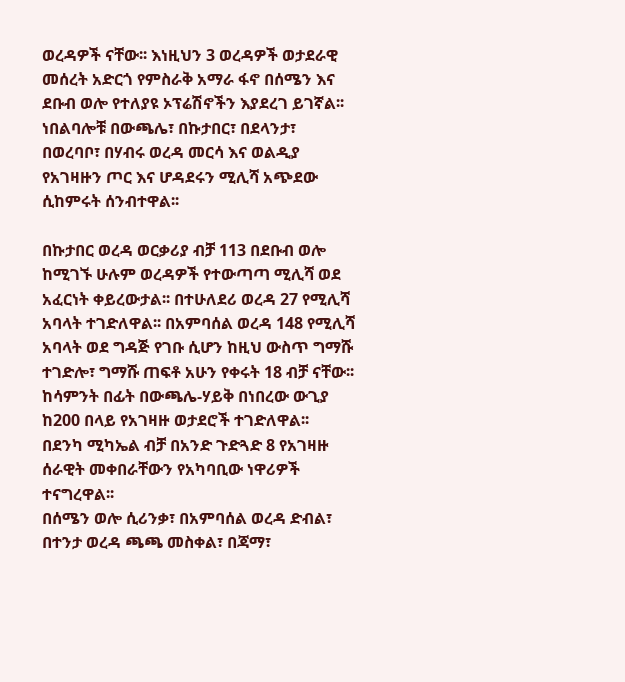ወረዳዎች ናቸው፡፡ እነዚህን 3 ወረዳዎች ወታደራዊ መሰረት አድርጎ የምስራቅ አማራ ፋኖ በሰሜን እና ደቡብ ወሎ የተለያዩ ኦፕሬሽኖችን እያደረገ ይገኛል፡፡
ነበልባሎቹ በውጫሌ፣ በኩታበር፣ በደላንታ፣ በወረባቦ፣ በሃብሩ ወረዳ መርሳ እና ወልዲያ የአገዛዙን ጦር እና ሆዳደሩን ሚሊሻ አጭደው ሲከምሩት ሰንብተዋል፡፡

በኩታበር ወረዳ ወርቃሪያ ብቻ 113 በደቡብ ወሎ ከሚገኙ ሁሉም ወረዳዎች የተውጣጣ ሚሊሻ ወደ አፈርነት ቀይረውታል፡፡ በተሁለደሪ ወረዳ 27 የሚሊሻ አባላት ተገድለዋል፡፡ በአምባሰል ወረዳ 148 የሚሊሻ አባላት ወደ ግዳጅ የገቡ ሲሆን ከዚህ ውስጥ ግማሹ ተገድሎ፣ ግማሹ ጠፍቶ አሁን የቀሩት 18 ብቻ ናቸው፡፡
ከሳምንት በፊት በውጫሌ-ሃይቅ በነበረው ውጊያ ከ200 በላይ የአገዛዙ ወታደሮች ተገድለዋል፡፡
በደንካ ሚካኤል ብቻ በአንድ ጉድጓድ 8 የአገዛዙ ሰራዊት መቀበራቸውን የአካባቢው ነዋሪዎች ተናግረዋል፡፡
በሰሜን ወሎ ሲሪንቃ፣ በአምባሰል ወረዳ ድብል፣ በተንታ ወረዳ ጫጫ መስቀል፣ በጃማ፣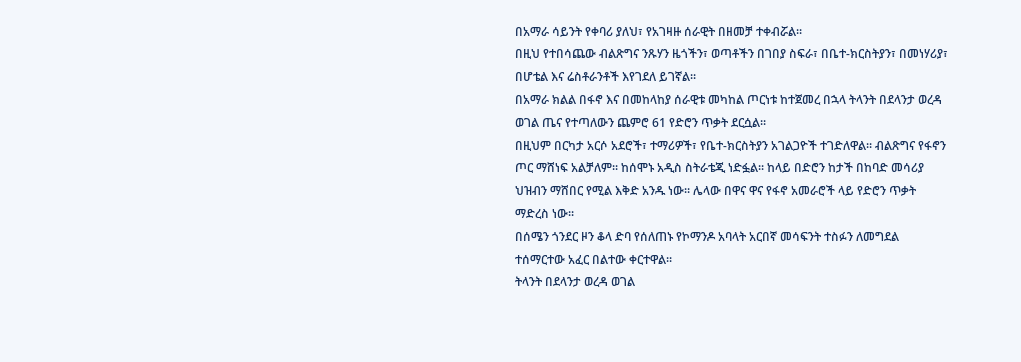በአማራ ሳይንት የቀባሪ ያለህ፣ የአገዛዙ ሰራዊት በዘመቻ ተቀብሯል፡፡
በዚህ የተበሳጨው ብልጽግና ንጹሃን ዜጎችን፣ ወጣቶችን በገበያ ስፍራ፣ በቤተ-ክርስትያን፣ በመነሃሪያ፣ በሆቴል እና ሬስቶራንቶች እየገደለ ይገኛል፡፡
በአማራ ክልል በፋኖ እና በመከላከያ ሰራዊቱ መካከል ጦርነቱ ከተጀመረ በኋላ ትላንት በደላንታ ወረዳ ወገል ጤና የተጣለውን ጨምሮ 61 የድሮን ጥቃት ደርሷል፡፡
በዚህም በርካታ አርሶ አደሮች፣ ተማሪዎች፣ የቤተ-ክርስትያን አገልጋዮች ተገድለዋል፡፡ ብልጽግና የፋኖን ጦር ማሸነፍ አልቻለም፡፡ ከሰሞኑ አዲስ ስትራቴጂ ነድፏል፡፡ ከላይ በድሮን ከታች በከባድ መሳሪያ ህዝብን ማሸበር የሚል እቅድ አንዱ ነው፡፡ ሌላው በዋና ዋና የፋኖ አመራሮች ላይ የድሮን ጥቃት ማድረስ ነው፡፡
በሰሜን ጎንደር ዞን ቆላ ድባ የሰለጠኑ የኮማንዶ አባላት አርበኛ መሳፍንት ተስፉን ለመግደል ተሰማርተው አፈር በልተው ቀርተዋል፡፡
ትላንት በደላንታ ወረዳ ወገል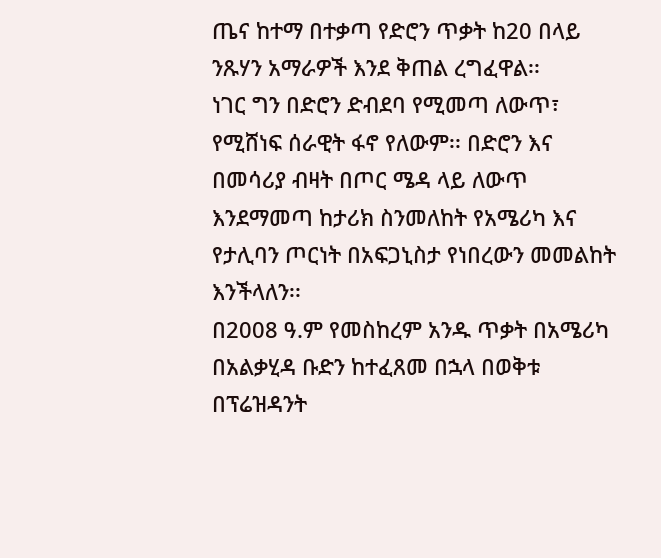ጤና ከተማ በተቃጣ የድሮን ጥቃት ከ20 በላይ ንጹሃን አማራዎች እንደ ቅጠል ረግፈዋል፡፡
ነገር ግን በድሮን ድብደባ የሚመጣ ለውጥ፣ የሚሸነፍ ሰራዊት ፋኖ የለውም፡፡ በድሮን እና በመሳሪያ ብዛት በጦር ሜዳ ላይ ለውጥ እንደማመጣ ከታሪክ ስንመለከት የአሜሪካ እና የታሊባን ጦርነት በአፍጋኒስታ የነበረውን መመልከት እንችላለን፡፡
በ2008 ዓ.ም የመስከረም አንዱ ጥቃት በአሜሪካ በአልቃሂዳ ቡድን ከተፈጸመ በኋላ በወቅቱ በፕሬዝዳንት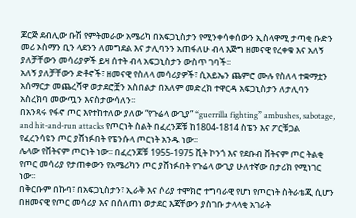ጆርጅ ደብሊው ቡሽ የምትመራው አሜሪካ በአፍጋኒስታን የሚንቀሳቀሰውን ኢስላዋሚ ታጣቂ ቡድን መሪ ኦስማን ቢን ላደንን ለመግደል እና ታሊባንን አጠፋለሁ ብላ እጅግ ዘመናዊ የረቀቁ እና አለኝ ያለቻቸውን መሳሪያዎች ይዛ ሰተት ብላ አፍጋኒስታን ውስጥ ገባች፡፡
አለኝ ያለቻቸውን ድቶኖች፣ ዘመናዊ የስለላ መሳሪያዎች፣ ሲአይኤን ጨምሮ ሙሉ የስለላ ተቋማቷን አሰማርታ መጨረሻዋ ወታደሮቿን አስበልታ በአለም መድረክ ተዋርዳ አፍጋኒስታን ለታሊባን አስረክባ መውጧን እናስታውሳለን፡፡
በአንጻሩ የፋኖ ጦር እየተከተለው ያለው “የጉሬላ ውጊያ” “guerrilla fighting” ambushes, sabotage, and hit-and-run attacks የጦርነት ስልት በፈረንጆቹ ከ1804-1814 ስፔን እና ፖርቹጋል የፈረንሳዩን ጦር ያሸነፉበት የፔንሱላ ጦርነት አንዱ ነው፡፡
ሌላው የቨትናም ጦርነት ነው፡፡ በፈረንጆቹ 1955-1975 ቪት ኮንጎ እና የደቡብ ቨትናም ጦር ትልቂ የጦር መሳሪያ የታጠቀውን የአሜሪካን ጦር ያሸነፉበት የጉሬላ ውጊያ ሁለተኛው በታሪክ የሚነገር ነው፡፡
በቅርቡም በኩባ፣ በአፍጋኒስታን፣ ኢራቅ እና ሶሪያ ተሞክሮ ተግባራዊ የሆነ የጦርነት ስትራቴጂ ሲሆን በዘመናዊ የጦር መሳሪያ እና በሰለጠነ ወታደር እጃቸውን ያስገቡ ታላላቂ አገራት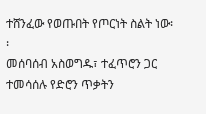ተሸንፈው የወጡበት የጦርነት ስልት ነው፡፡
መሰባሰብ አስወግዱ፣ ተፈጥሮን ጋር ተመሳሰሉ የድሮን ጥቃትን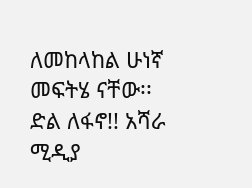ለመከላከል ሁነኛ መፍትሄ ናቸው፡፡
ድል ለፋኖ!! አሻራ ሚዲያ